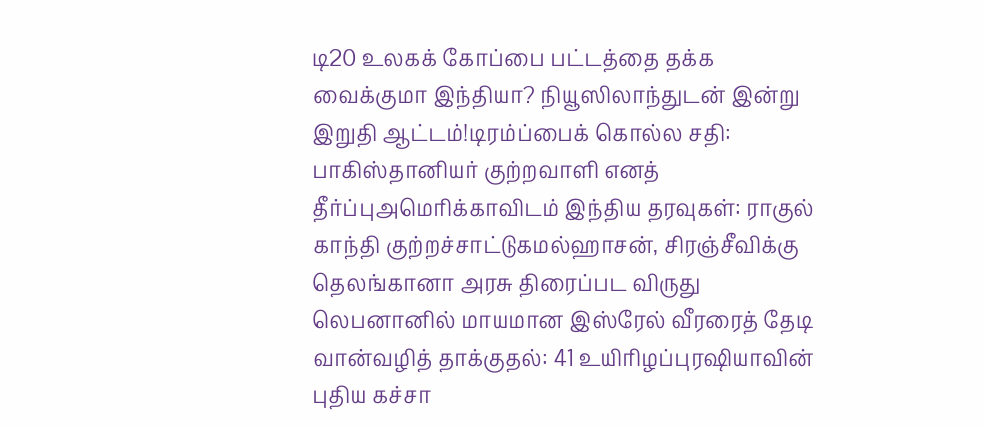டி20 உலகக் கோப்பை பட்டத்தை தக்க வைக்குமா இந்தியா? நியூஸிலாந்துடன் இன்று இறுதி ஆட்டம்!டிரம்ப்பைக் கொல்ல சதி: பாகிஸ்தானியர் குற்றவாளி எனத் தீர்ப்புஅமெரிக்காவிடம் இந்திய தரவுகள்: ராகுல் காந்தி குற்றச்சாட்டுகமல்ஹாசன், சிரஞ்சீவிக்கு தெலங்கானா அரசு திரைப்பட விருது லெபனானில் மாயமான இஸ்ரேல் வீரரைத் தேடி வான்வழித் தாக்குதல்: 41 உயிரிழப்புரஷியாவின் புதிய கச்சா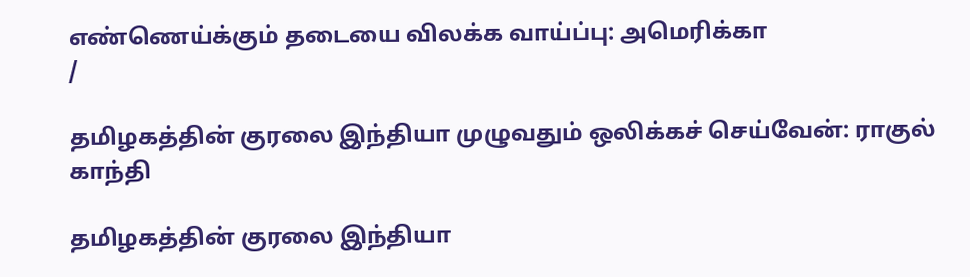எண்ணெய்க்கும் தடையை விலக்க வாய்ப்பு: அமெரிக்கா
/

தமிழகத்தின் குரலை இந்தியா முழுவதும் ஒலிக்கச் செய்வேன்: ராகுல் காந்தி

தமிழகத்தின் குரலை இந்தியா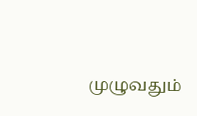முழுவதும்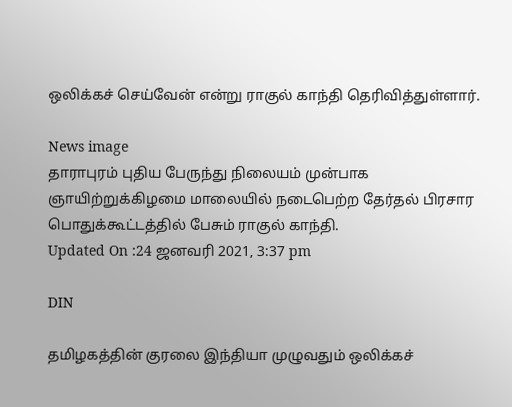ஒலிக்கச் செய்வேன் என்று ராகுல் காந்தி தெரிவித்துள்ளார்.

News image
தாராபுரம் புதிய பேருந்து நிலையம் முன்பாக ஞாயிற்றுக்கிழமை மாலையில் நடைபெற்ற தேர்தல் பிரசார பொதுக்கூட்டத்தில் பேசும் ராகுல் காந்தி.
Updated On :24 ஜனவரி 2021, 3:37 pm

DIN

தமிழகத்தின் குரலை இந்தியா முழுவதும் ஒலிக்கச்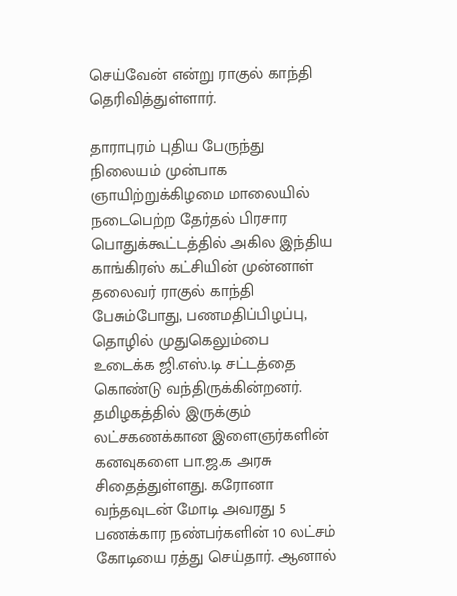செய்வேன் என்று ராகுல் காந்தி தெரிவித்துள்ளார்.

தாராபுரம் புதிய பேருந்து நிலையம் முன்பாக ஞாயிற்றுக்கிழமை மாலையில் நடைபெற்ற தேர்தல் பிரசார பொதுக்கூட்டத்தில் அகில இந்திய காங்கிரஸ் கட்சியின் முன்னாள் தலைவர் ராகுல் காந்தி பேசும்போது, பணமதிப்பிழப்பு, தொழில் முதுகெலும்பை உடைக்க ஜி.எஸ்.டி சட்டத்தை கொண்டு வந்திருக்கின்றனர். தமிழகத்தில் இருக்கும் லட்சகணக்கான இளைஞர்களின் கனவுகளை பா.ஜ.க அரசு சிதைத்துள்ளது. கரோனா வந்தவுடன் மோடி அவரது 5 பணக்கார நண்பர்களின் 10 லட்சம் கோடியை ரத்து செய்தார். ஆனால்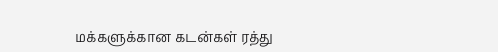மக்களுக்கான கடன்கள் ரத்து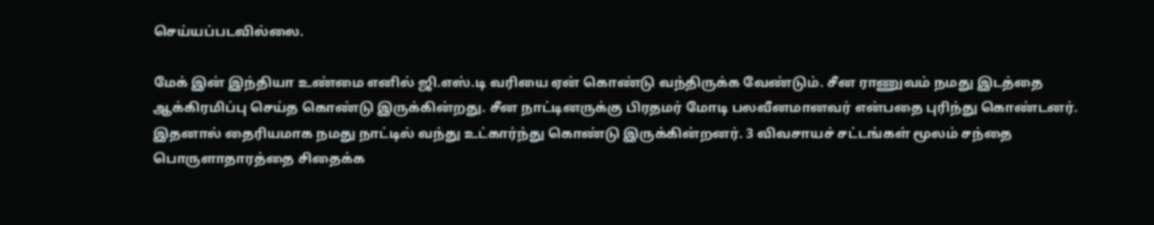செய்யப்படவில்லை.

மேக் இன் இந்தியா உண்மை எனில் ஜி.எஸ்.டி வரியை ஏன் கொண்டு வந்திருக்க வேண்டும். சீன ராணுவம் நமது இடத்தை ஆக்கிரமிப்பு செய்த கொண்டு இருக்கின்றது. சீன நாட்டினருக்கு பிரதமர் மோடி பலவீனமானவர் என்பதை புரிந்து கொண்டனர். இதனால் தைரியமாக நமது நாட்டில் வந்து உட்கார்ந்து கொண்டு இருக்கின்றனர். 3 விவசாயச் சட்டங்கள் மூலம் சந்தை பொருளாதாரத்தை சிதைக்க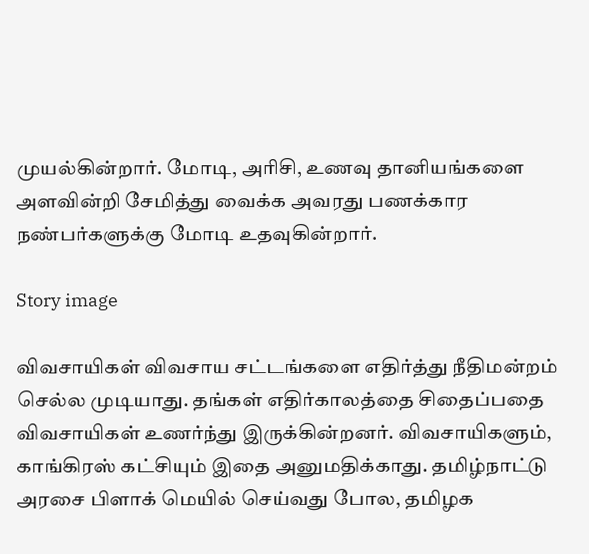முயல்கின்றார். மோடி, அரிசி, உணவு தானியங்களை அளவின்றி சேமித்து வைக்க அவரது பணக்கார நண்பர்களுக்கு மோடி உதவுகின்றார்.

Story image

விவசாயிகள் விவசாய சட்டங்களை எதிர்த்து நீதிமன்றம் செல்ல முடியாது. தங்கள் எதிர்காலத்தை சிதைப்பதை விவசாயிகள் உணர்ந்து இருக்கின்றனர். விவசாயிகளும், காங்கிரஸ் கட்சியும் இதை அனுமதிக்காது. தமிழ்நாட்டு அரசை பிளாக் மெயில் செய்வது போல, தமிழக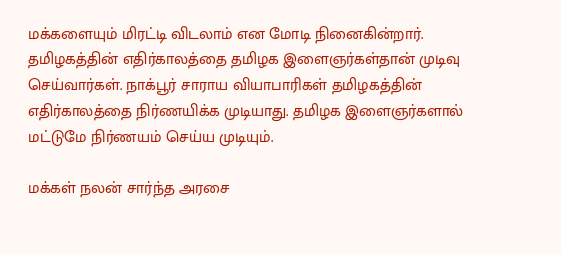மக்களையும் மிரட்டி விடலாம் என மோடி நினைகின்றார். தமிழகத்தின் எதிர்காலத்தை தமிழக இளைஞர்கள்தான் முடிவு செய்வார்கள். நாக்பூர் சாராய வியாபாரிகள் தமிழகத்தின் எதிர்காலத்தை நிர்ணயிக்க முடியாது. தமிழக இளைஞர்களால் மட்டுமே நிர்ணயம் செய்ய முடியும்.

மக்கள் நலன் சார்ந்த அரசை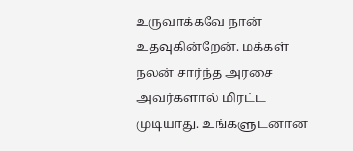உருவாக்கவே நான் உதவுகின்றேன். மக்கள் நலன் சார்ந்த அரசை அவர்களால் மிரட்ட முடியாது. உங்களுடனான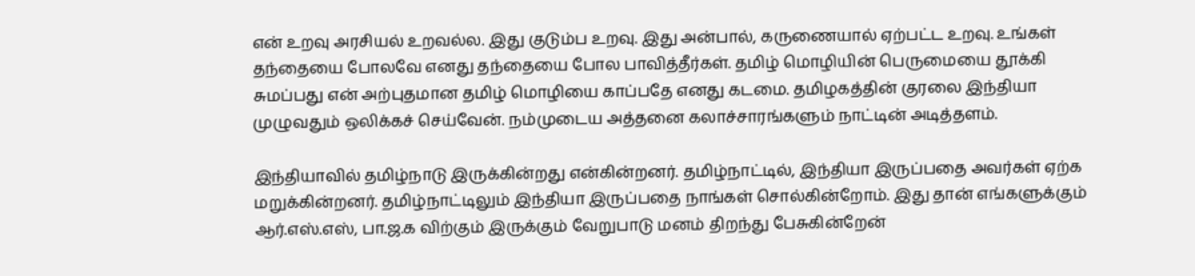என் உறவு அரசியல் உறவல்ல. இது குடும்ப உறவு. இது அன்பால், கருணையால் ஏற்பட்ட உறவு. உங்கள் தந்தையை போலவே எனது தந்தையை போல பாவித்தீர்கள். தமிழ் மொழியின் பெருமையை தூக்கி சுமப்பது என் அற்புதமான தமிழ் மொழியை காப்பதே எனது கடமை. தமிழகத்தின் குரலை இந்தியா முழுவதும் ஒலிக்கச் செய்வேன். நம்முடைய அத்தனை கலாச்சாரங்களும் நாட்டின் அடித்தளம்.

இந்தியாவில் தமிழ்நாடு இருக்கின்றது என்கின்றனர். தமிழ்நாட்டில், இந்தியா இருப்பதை அவர்கள் ஏற்க மறுக்கின்றனர். தமிழ்நாட்டிலும் இந்தியா இருப்பதை நாங்கள் சொல்கின்றோம். இது தான் எங்களுக்கும் ஆர்.எஸ்.எஸ், பா.ஜ.க விற்கும் இருக்கும் வேறுபாடு மனம் திறந்து பேசுகின்றேன்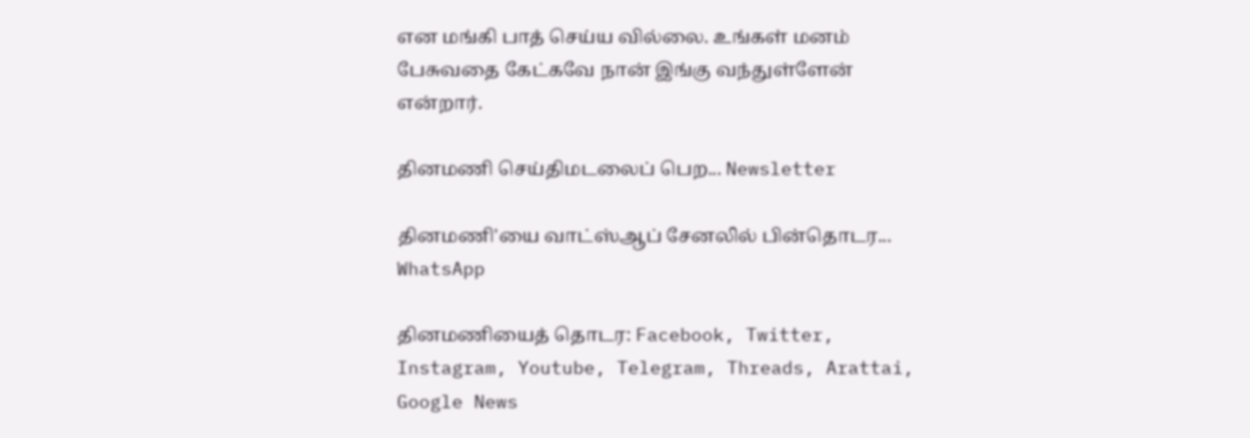என மங்கி பாத் செய்ய வில்லை. உங்கள் மனம் பேசுவதை கேட்கவே நான் இங்கு வந்துள்ளேன் என்றார்.

தினமணி செய்திமடலைப் பெற... Newsletter

தினமணி'யை வாட்ஸ்ஆப் சேனலில் பின்தொடர... WhatsApp

தினமணியைத் தொடர: Facebook, Twitter, Instagram, Youtube, Telegram, Threads, Arattai, Google News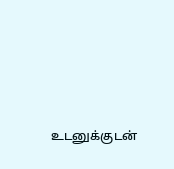உடனுக்குடன்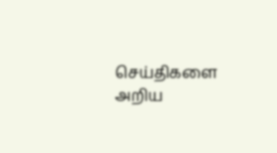செய்திகளை அறிய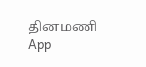தினமணி App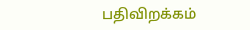பதிவிறக்கம்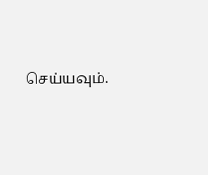செய்யவும்.